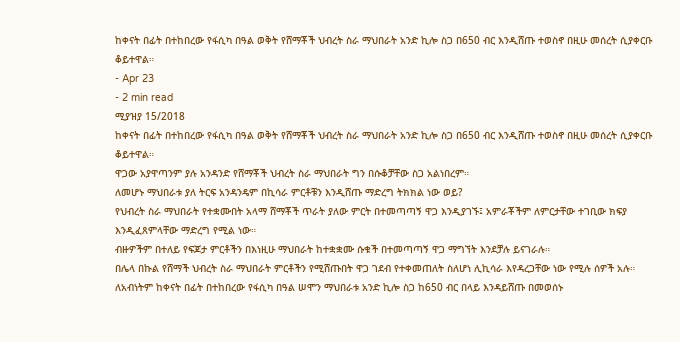ከቀናት በፊት በተከበረው የፋሲካ በዓል ወቅት የሸማቾች ህብረት ስራ ማህበራት አንድ ኪሎ ስጋ በ650 ብር እንዲሸጡ ተወስኖ በዚሁ መሰረት ሲያቀርቡ ቆይተዋል።
- Apr 23
- 2 min read
ሚያዝያ 15/2018
ከቀናት በፊት በተከበረው የፋሲካ በዓል ወቅት የሸማቾች ህብረት ስራ ማህበራት አንድ ኪሎ ስጋ በ650 ብር እንዲሸጡ ተወስኖ በዚሁ መሰረት ሲያቀርቡ ቆይተዋል።
ዋጋው አያዋጣንም ያሉ አንዳንድ የሸማቾች ህብረት ስራ ማህበራት ግን በሱቆቻቸው ስጋ አልነበረም።
ለመሆኑ ማህበራቱ ያለ ትርፍ አንዳንዴም በኪሳራ ምርቶቹን እንዲሸጡ ማድረግ ትክክል ነው ወይ?
የህብረት ስራ ማህበራት የተቋሙበት አላማ ሸማቾች ጥራት ያለው ምርት በተመጣጣኝ ዋጋ እንዲያገኙ፤ አምራቾችም ለምርታቸው ተገቢው ክፍያ እንዲፈጸምላቸው ማድረግ የሚል ነው።
ብዙዎችም በተለይ የፍጆታ ምርቶችን በእነዚሁ ማህበራት ከተቋቋሙ ሱቁች በተመጣጣኝ ዋጋ ማግኘት እንደቻሉ ይናገራሉ።
በሌላ በኩል የሸማች ህብረት ስራ ማህበራት ምርቶችን የሚሸጡበት ዋጋ ገደብ የተቀመጠለት ስለሆነ ሊኪሳራ እየዳረጋቸው ነው የሚሉ ሰዎች አሉ።
ለአብነትም ከቀናት በፊት በተከበረው የፋሲካ በዓል ሠሞን ማህበራቱ አንድ ኪሎ ስጋ ከ650 ብር በላይ እንዳይሸጡ በመወሰኑ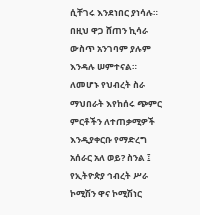ሲቸገሩ እንደነበር ያነሳሉ።
በዚህ ዋጋ ሸጠን ኪሳራ ውስጥ አንገባም ያሉም እንዳሉ ሠምተናል።
ለመሆኑ የህብረት ስራ ማህበራት እየከሰሩ ጭምር ምርቶችን ለተጠቃሚዎች እንዲያቀርቡ የማድረግ አሰራር አለ ወይ? ስንል ፤ የኢትዮጵያ ኅብረት ሥራ ኮሚሽን ዋና ኮሚሽነር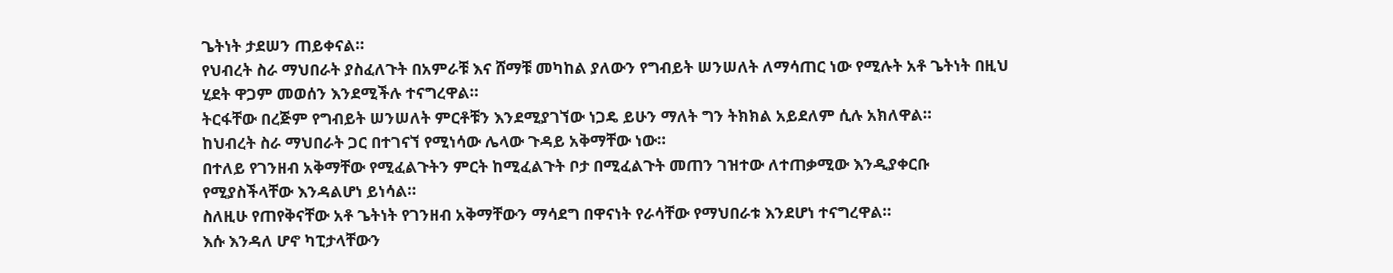ጌትነት ታደሠን ጠይቀናል።
የህብረት ስራ ማህበራት ያስፈለጉት በአምራቹ እና ሸማቹ መካከል ያለውን የግብይት ሠንሠለት ለማሳጠር ነው የሚሉት አቶ ጌትነት በዚህ ሂደት ዋጋም መወሰን እንደሚችሉ ተናግረዋል።
ትርፋቸው በረጅም የግብይት ሠንሠለት ምርቶቹን እንደሚያገኘው ነጋዴ ይሁን ማለት ግን ትክክል አይደለም ሲሉ አክለዋል።
ከህብረት ስራ ማህበራት ጋር በተገናኘ የሚነሳው ሌላው ጉዳይ አቅማቸው ነው።
በተለይ የገንዘብ አቅማቸው የሚፈልጉትን ምርት ከሚፈልጉት ቦታ በሚፈልጉት መጠን ገዝተው ለተጠቃሚው እንዲያቀርቡ የሚያስችላቸው እንዳልሆነ ይነሳል።
ስለዚሁ የጠየቅናቸው አቶ ጌትነት የገንዘብ አቅማቸውን ማሳደግ በዋናነት የራሳቸው የማህበራቱ እንደሆነ ተናግረዋል።
እሱ እንዳለ ሆኖ ካፒታላቸውን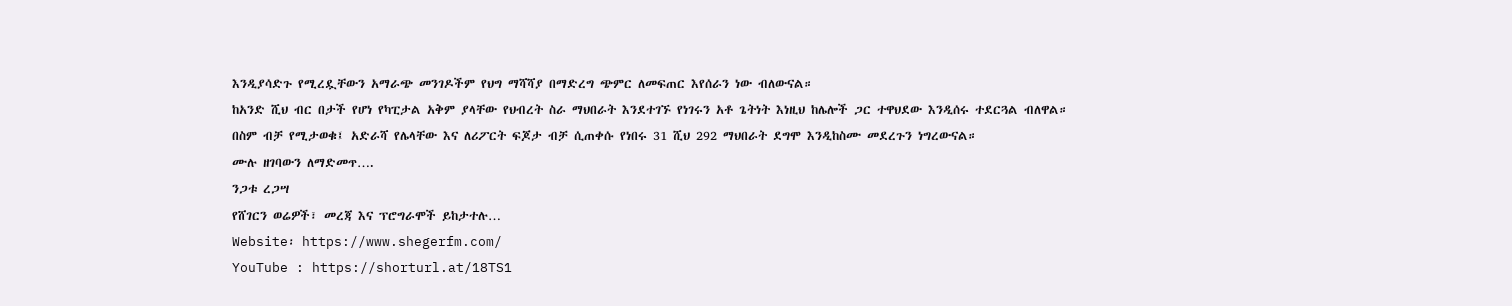እንዲያሳድጉ የሚረዷቸውን አማራጭ መንገዶችም የህግ ማሻሻያ በማድረግ ጭምር ለመፍጠር እየሰራን ነው ብለውናል።
ከአንድ ሺህ ብር በታች የሆነ የካፒታል አቅም ያላቸው የህብረት ስራ ማህበራት እንደተገኙ የነገሩን አቶ ጌትነት እነዚህ ከሌሎች ጋር ተዋህደው እንዲሰሩ ተደርጓል ብለዋል።
በስም ብቻ የሚታወቁ፤ አድራሻ የሌላቸው እና ለሪፖርት ፍጆታ ብቻ ሲጠቀሱ የነበሩ 31 ሺህ 292 ማህበራት ደግሞ እንዲከስሙ መደረጉን ነግረውናል።
ሙሉ ዘገባውን ለማድመጥ….
ንጋቱ ረጋሣ
የሸገርን ወሬዎች፣ መረጃ እና ፕሮግራሞች ይከታተሉ…
Website፡ https://www.shegerfm.com/
YouTube : https://shorturl.at/18TS1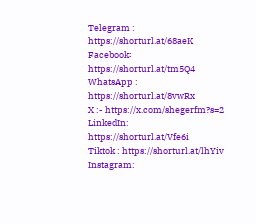Telegram : https://shorturl.at/68aeK
Facebook፡ https://shorturl.at/tm5Q4
WhatsApp : https://shorturl.at/8vwRx
X :- https://x.com/shegerfm?s=2
LinkedIn: https://shorturl.at/Vfe6i
Tiktok : https://shorturl.at/lhYiv
Instagram: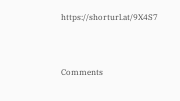https://shorturl.at/9X4S7




Comments